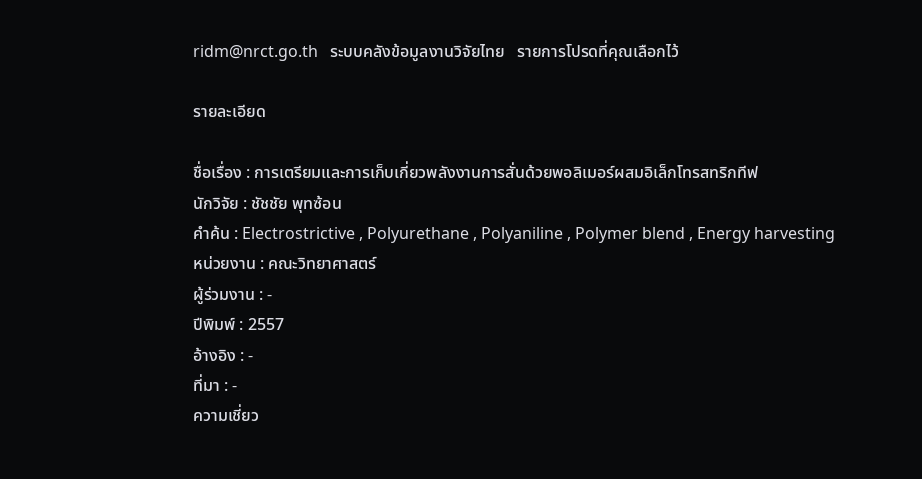ridm@nrct.go.th   ระบบคลังข้อมูลงานวิจัยไทย   รายการโปรดที่คุณเลือกไว้

รายละเอียด

ชื่อเรื่อง : การเตรียมและการเก็บเกี่ยวพลังงานการสั่นด้วยพอลิเมอร์ผสมอิเล็กโทรสทริกทีฟ
นักวิจัย : ชัชชัย พุทซ้อน
คำค้น : Electrostrictive , Polyurethane , Polyaniline , Polymer blend , Energy harvesting
หน่วยงาน : คณะวิทยาศาสตร์
ผู้ร่วมงาน : -
ปีพิมพ์ : 2557
อ้างอิง : -
ที่มา : -
ความเชี่ยว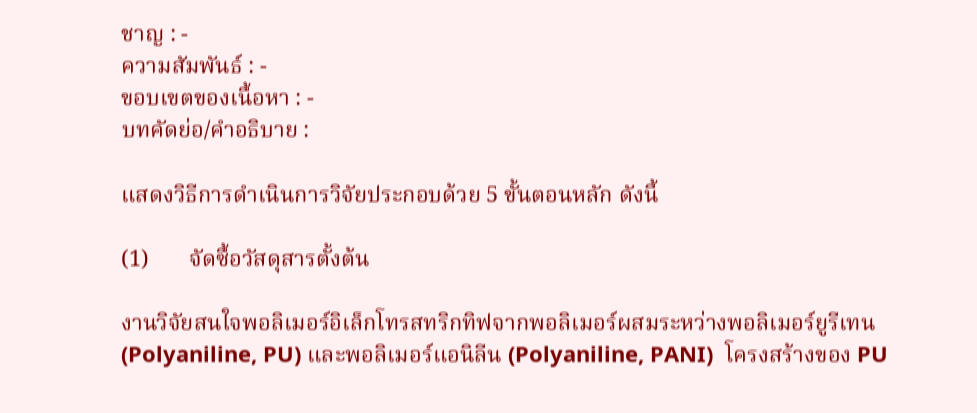ชาญ : -
ความสัมพันธ์ : -
ขอบเขตของเนื้อหา : -
บทคัดย่อ/คำอธิบาย :

แสดงวิธีการดำเนินการวิจัยประกอบด้วย 5 ขั้นตอนหลัก ดังนี้

(1)       จัดซื้อวัสดุสารตั้งต้น

งานวิจัยสนใจพอลิเมอร์อิเล็กโทรสทริกทิฟจากพอลิเมอร์ผสมระหว่างพอลิเมอร์ยูรีเทน(Polyaniline, PU) และพอลิเมอร์แอนิลีน (Polyaniline, PANI)  โครงสร้างของ PU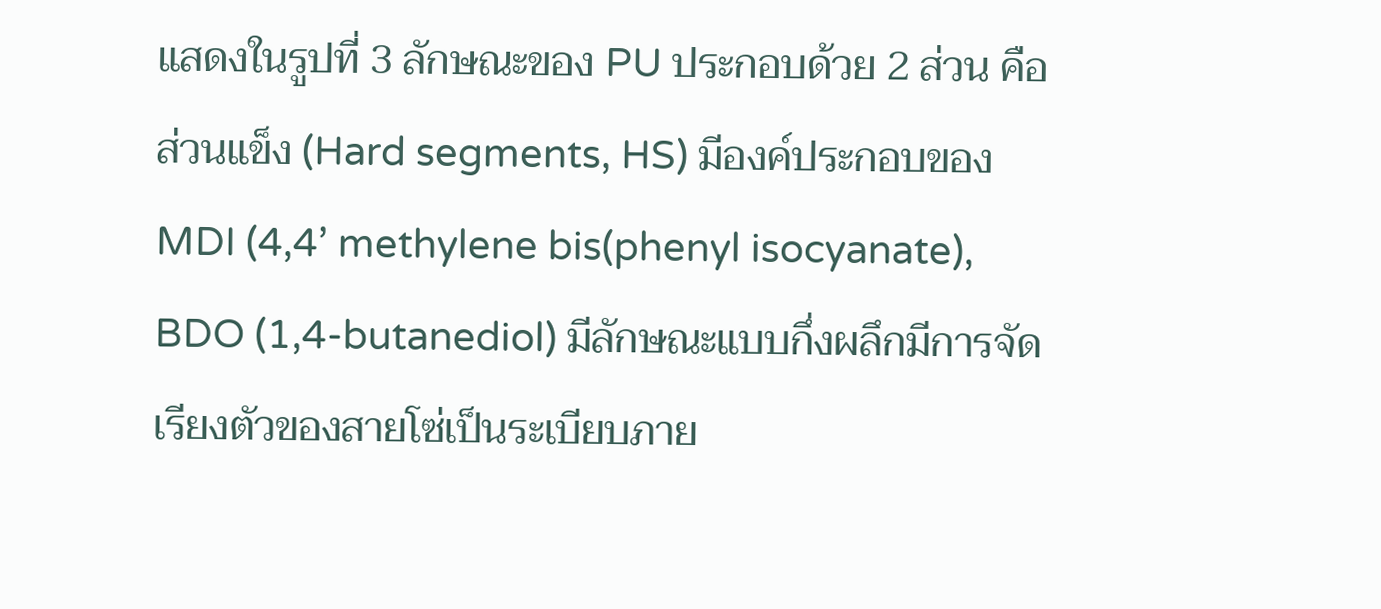แสดงในรูปที่ 3 ลักษณะของ PU ประกอบด้วย 2 ส่วน คือ ส่วนแข็ง (Hard segments, HS) มีองค์ประกอบของ MDI (4,4’ methylene bis(phenyl isocyanate), BDO (1,4-butanediol) มีลักษณะแบบกึ่งผลึกมีการจัดเรียงตัวของสายโซ่เป็นระเบียบภาย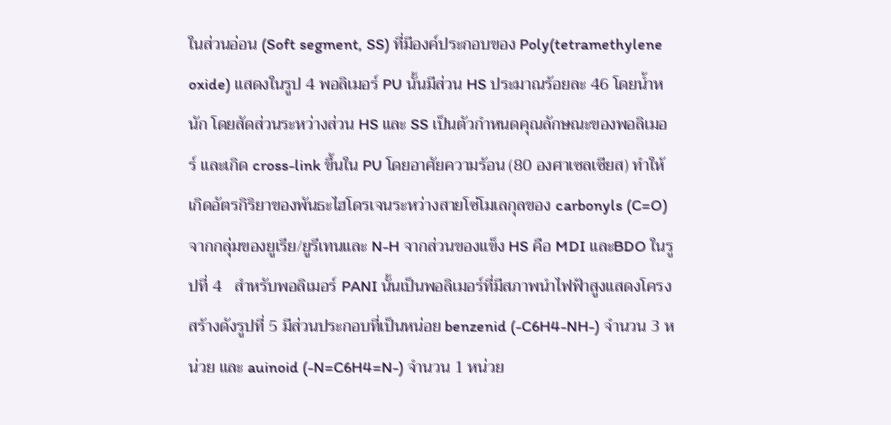ในส่วนอ่อน (Soft segment, SS) ที่มีองค์ประกอบของ Poly(tetramethylene oxide) แสดงในรูป 4 พอลิเมอร์ PU นั้นมีส่วน HS ประมาณร้อยละ 46 โดยน้ำหนัก โดยสัดส่วนระหว่างส่วน HS และ SS เป็นตัวกำหนดคุณลักษณะของพอลิเมอร์ และเกิด cross-link ขึ้นใน PU โดยอาศัยความร้อน (80 องศาเซลเซียส) ทำให้เกิดอัตรกิริยาของพันธะไฮโดรเจนระหว่างสายโซ่โมเลกุลของ carbonyls (C=O) จากกลุ่มของยูเรีย/ยูรีเทนและ N-H จากส่วนของแข็ง HS คือ MDI และBDO ในรูปที่ 4   สำหรับพอลิเมอร์ PANI นั้นเป็นพอลิเมอร์ที่มีสภาพนำไฟฟ้าสูงแสดงโครงสร้างดังรูปที่ 5 มีส่วนประกอบที่เป็นหน่อย benzenid (-C6H4-NH-) จำนวน 3 หน่วย และ auinoid (-N=C6H4=N-) จำนวน 1 หน่วย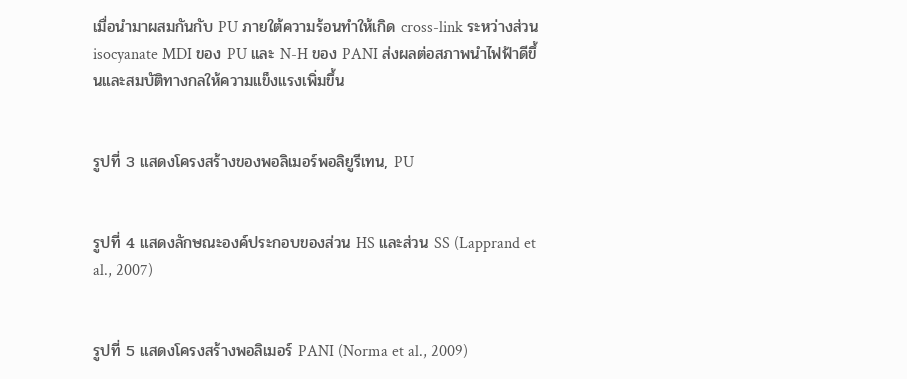เมื่อนำมาผสมกันกับ PU ภายใต้ความร้อนทำให้เกิด cross-link ระหว่างส่วน isocyanate MDI ของ PU และ N-H ของ PANI ส่งผลต่อสภาพนำไฟฟ้าดีขึ้นและสมบัติทางกลให้ความแข็งแรงเพิ่มขึ้น


รูปที่ 3 แสดงโครงสร้างของพอลิเมอร์พอลิยูรีเทน, PU


รูปที่ 4 แสดงลักษณะองค์ประกอบของส่วน HS และส่วน SS (Lapprand et al., 2007)


รูปที่ 5 แสดงโครงสร้างพอลิเมอร์ PANI (Norma et al., 2009)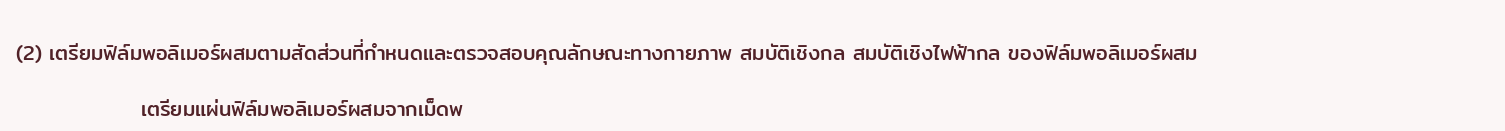(2) เตรียมฟิล์มพอลิเมอร์ผสมตามสัดส่วนที่กำหนดและตรวจสอบคุณลักษณะทางกายภาพ สมบัติเชิงกล สมบัติเชิงไฟฟ้ากล ของฟิล์มพอลิเมอร์ผสม

                เตรียมแผ่นฟิล์มพอลิเมอร์ผสมจากเม็ดพ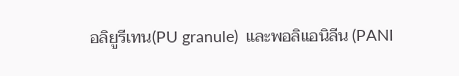อลิยูรีเทน(PU granule)  และพอลิแอนิลีน (PANI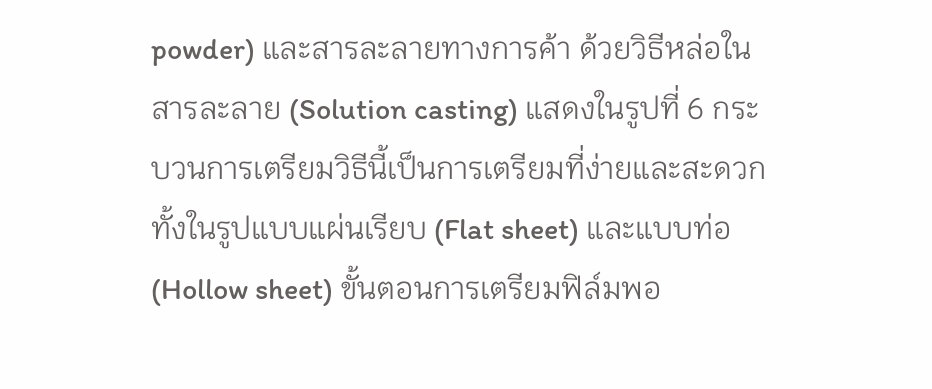powder) และสารละลายทางการค้า ด้วยวิธีหล่อในสารละลาย (Solution casting) แสดงในรูปที่ 6 กระบวนการเตรียมวิธีนี้เป็นการเตรียมที่ง่ายและสะดวก ทั้งในรูปแบบแผ่นเรียบ (Flat sheet) และแบบท่อ (Hollow sheet) ขั้นตอนการเตรียมฟิล์มพอ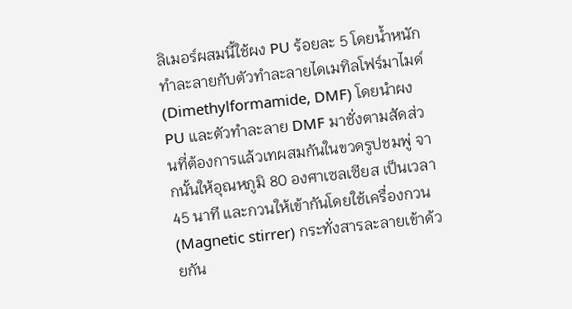ลิเมอร์ผสมนี้ใช้ผง PU ร้อยละ 5 โดยน้ำหนัก ทำละลายกับตัวทำละลายไดเมทิลโฟร์มาไมด์ (Dimethylformamide, DMF) โดยนำผง PU และตัวทำละลาย DMF มาชั่งตามสัดส่วนที่ต้องการแล้วเทผสมกันในขวดรูปชมพู่ จากนั้นให้อุณหภูมิ 80 องศาเซลเซียส เป็นเวลา 45 นาที และกวนให้เข้ากันโดยใช้เครื่องกวน (Magnetic stirrer) กระทั่งสารละลายเข้าด้วยกัน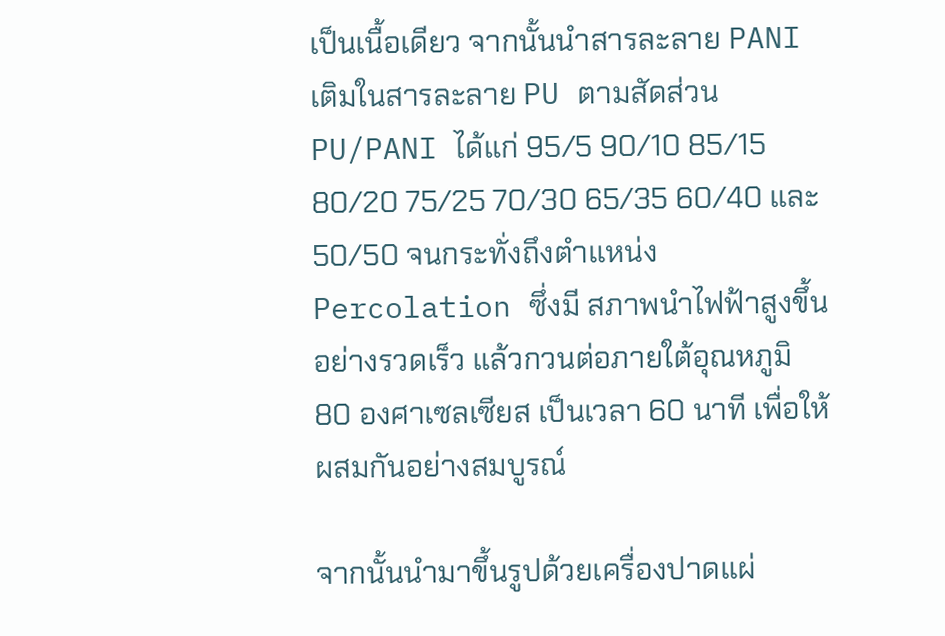เป็นเนื้อเดียว จากนั้นนำสารละลาย PANI เติมในสารละลาย PU ตามสัดส่วน PU/PANI ได้แก่ 95/5 90/10 85/15 80/20 75/25 70/30 65/35 60/40 และ50/50 จนกระทั่งถึงตำแหน่ง Percolation ซึ่งมี สภาพนำไฟฟ้าสูงขึ้นอย่างรวดเร็ว แล้วกวนต่อภายใต้อุณหภูมิ 80 องศาเซลเซียส เป็นเวลา 60 นาที เพื่อให้ผสมกันอย่างสมบูรณ์

จากนั้นนำมาขึ้นรูปด้วยเครื่องปาดแผ่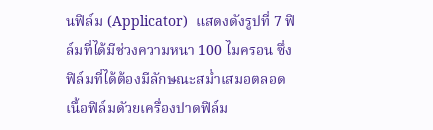นฟิล์ม (Applicator)  แสดงดังรูปที่ 7 ฟิล์มที่ได้มีช่วงความหนา 100 ไมครอน ซึ่งฟิล์มที่ได้ต้องมีลักษณะสม่ำเสมอตลอดเนื้อฟิล์มดัวยเครื่องปาดฟิล์ม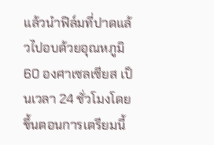แล้วนำฟิล์มที่ปาดแล้วไปอบด้วยอุณหภูมิ 60 องศาเซลเซียส เป็นเวลา 24 ชั่วโมงโดยขึ้นตอนการเตรียมนี้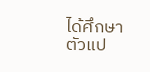ได้ศึกษาตัวแป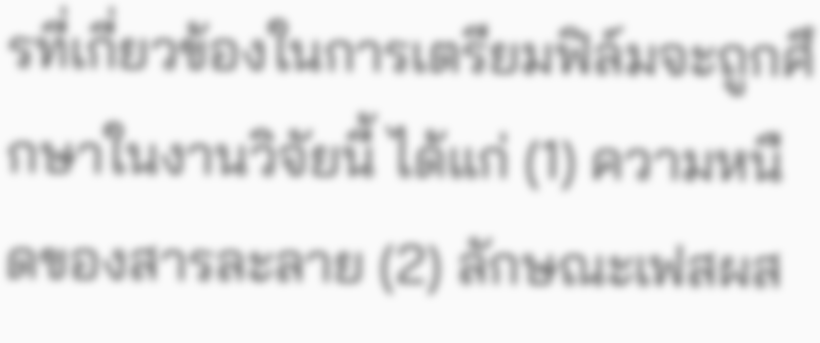รที่เกี่ยวข้องในการเตรียมฟิล์มจะถูกศึกษาในงานวิจัยนี้ ได้แก่ (1) ความหนืดของสารละลาย (2) ลักษณะเฟสผส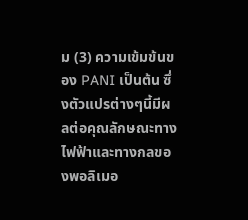ม (3) ความเข้มข้นของ PANI เป็นต้น ซึ่งตัวแปรต่างๆนี้มีผลต่อคุณลักษณะทางไฟฟ้าและทางกลของพอลิเมอ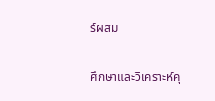ร์ผสม

ศึกษาและวิเคราะห์คุ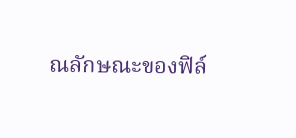ณลักษณะของฟิล์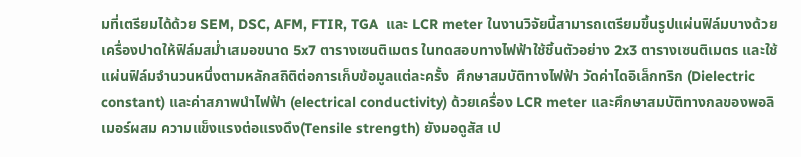มที่เตรียมได้ด้วย SEM, DSC, AFM, FTIR, TGA  และ LCR meter ในงานวิจัยนี้สามารถเตรียมขึ้นรูปแผ่นฟิล์มบางด้วยเครื่องปาดให้ฟิล์มสม่ำเสมอขนาด 5x7 ตารางเซนติเมตร ในทดสอบทางไฟฟ้าใช้ชิ้นตัวอย่าง 2x3 ตารางเซนติเมตร และใช้แผ่นฟิล์มจำนวนหนึ่งตามหลักสถิติต่อการเก็บข้อมูลแต่ละครั้ง  ศึกษาสมบัติทางไฟฟ้า วัดค่าไดอิเล็กทริก (Dielectric constant) และค่าสภาพนำไฟฟ้า (electrical conductivity) ด้วยเครื่อง LCR meter และศึกษาสมบัติทางกลของพอลิเมอร์ผสม ความแข็งแรงต่อแรงดึง(Tensile strength) ยังมอดูสัส เป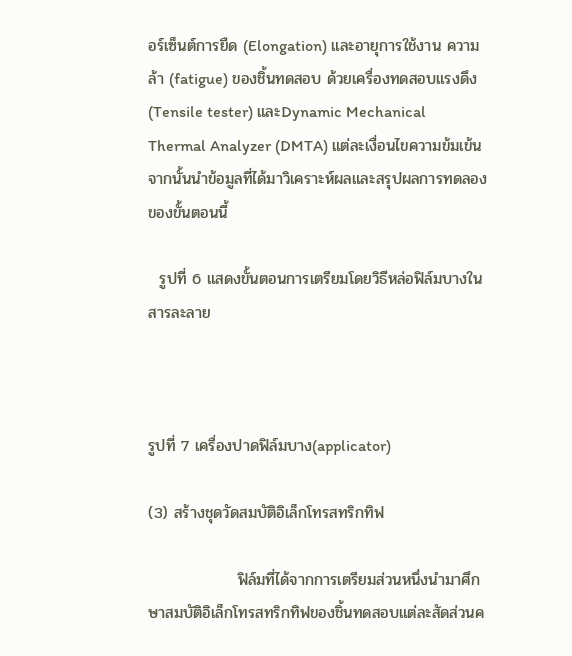อร์เซ็นต์การยืด (Elongation) และอายุการใช้งาน ความล้า (fatigue) ของชิ้นทดสอบ ด้วยเครื่องทดสอบแรงดึง (Tensile tester) และDynamic Mechanical Thermal Analyzer (DMTA) แต่ละเงื่อนไขความข้มเข้น จากนั้นนำข้อมูลที่ได้มาวิเคราะห์ผลและสรุปผลการทดลองของขั้นตอนนี้

  รูปที่ 6 แสดงขั้นตอนการเตรียมโดยวิธีหล่อฟิล์มบางในสารละลาย



รูปที่ 7 เครื่องปาดฟิล์มบาง(applicator)

(3) สร้างชุดวัดสมบัติอิเล็กโทรสทริกทิฟ

                ฟิล์มที่ได้จากการเตรียมส่วนหนึ่งนำมาศึกษาสมบัติอิเล็กโทรสทริกทิฟของชิ้นทดสอบแต่ละสัดส่วนค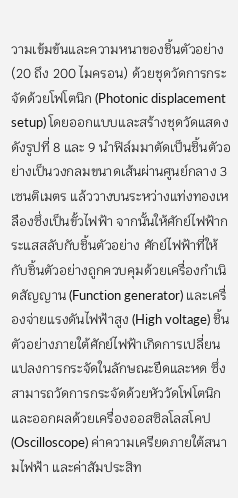วามเข้มข้นและความหนาของชิ้นตัวอย่าง (20 ถึง 200 ไมครอน) ด้วยชุดวัดการกระจัดด้วยโฟโตนิก (Photonic displacement setup) โดยออกแบบและสร้างชุดวัดแสดงดังรูปที่ 8 และ 9 นำฟิล์มมาตัดเป็นชิ้นตัวอย่างเป็นวงกลมขนาดเส้นผ่านศูนย์กลาง 3 เซนติเมตร แล้ววางบนระหว่างแท่งทองเหลืองซึ่งเป็นขั้วไฟฟ้า จากนั้นให้ศักย์ไฟฟ้ากระแสสลับกับชิ้นตัวอย่าง ศักย์ไฟฟ้าที่ให้กับชิ้นตัวอย่างถูกควบคุมด้วยเครื่องกำเนิดสัญญาน (Function generator) และเครื่องจ่ายแรงดันไฟฟ้าสูง (High voltage) ชิ้นตัวอย่างภายใต้ศักย์ไฟฟ้าเกิดการเปลี่ยนแปลงการกระจัดในลักษณะยืดและหด ซึ่งสามารถวัดการกระจัดด้วยหัววัดโฟโตนิกและออกผลด้วยเครื่องออสซิลโลสโคป (Oscilloscope) ค่าความเครียดภายใต้สนามไฟฟ้า และค่าสัมประสิท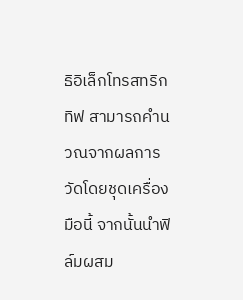ธิอิเล็กโทรสทริกทิฟ สามารถคำนวณจากผลการวัดโดยชุดเครื่องมือนี้ จากนั้นนำฟิล์มผสม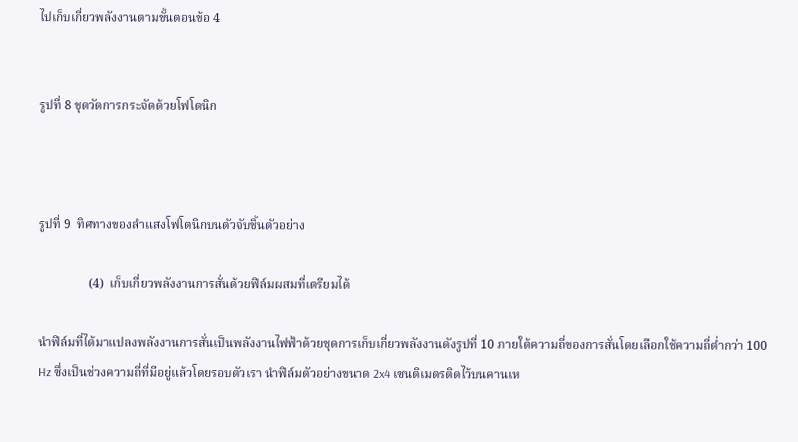ไปเก็บเกี่ยวพลังงานตามขั้นตอนข้อ 4


รูปที่ 8 ชุดวัดการกระจัดด้วยโฟโตนิก



รูปที่ 9  ทิศทางของลำแสงโฟโตนิกบนตัวจับชิ้นตัวอย่าง

                (4)  เก็บเกี่ยวพลังงานการสั่นด้วยฟิล์มผสมที่เตรียมได้

นำฟิล์มที่ได้มาแปลงพลังงานการสั่นเป็นพลังงานไฟฟ้าด้วยชุดการเก็บเกี่ยวพลังงานดังรูปที่ 10 ภายใต้ความถี่ของการสั่นโดยเลือกใช้ความถี่ต่ำกว่า 100 Hz ซึ่งเป็นช่วงความถี่ที่มีอยู่แล้วโดยรอบตัวเรา นำฟิล์มตัวอย่างขนาด 2x4 เซนติเมตรติดไว้บนคานเห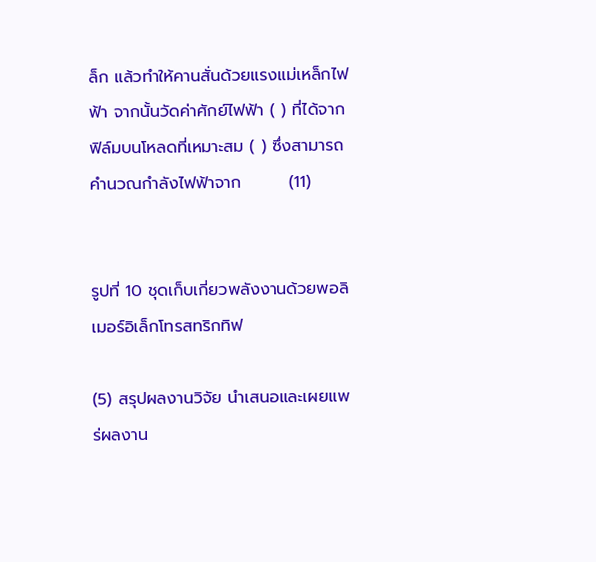ล็ก แล้วทำให้คานสั่นด้วยแรงแม่เหล็กไฟฟ้า จากนั้นวัดค่าศักย์ไฟฟ้า ( ) ที่ได้จากฟิล์มบนโหลดที่เหมาะสม ( ) ซึ่งสามารถคำนวณกำลังไฟฟ้าจาก        (11)


รูปที่ 10 ชุดเก็บเกี่ยวพลังงานด้วยพอลิเมอร์อิเล็กโทรสทริกทิฟ

(5) สรุปผลงานวิจัย นำเสนอและเผยแพร่ผลงาน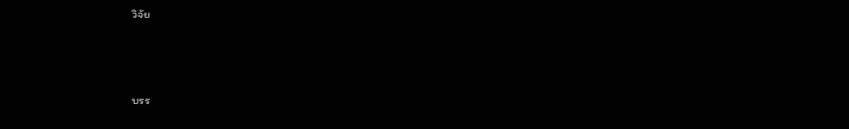วิจัย



บรร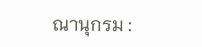ณานุกรม :